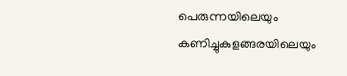പെരുന്നയിലെയും കണിച്ചുകുളങ്ങരയിലെയും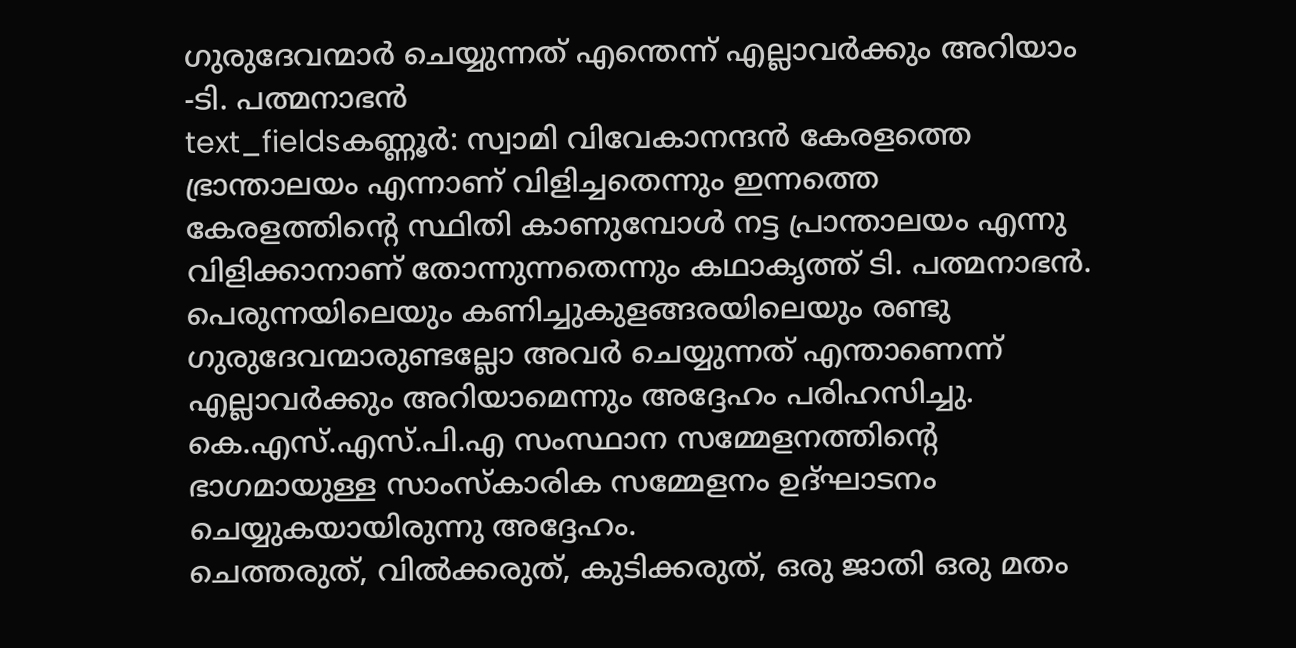ഗുരുദേവന്മാർ ചെയ്യുന്നത് എന്തെന്ന് എല്ലാവർക്കും അറിയാം -ടി. പത്മനാഭൻ
text_fieldsകണ്ണൂർ: സ്വാമി വിവേകാനന്ദൻ കേരളത്തെ ഭ്രാന്താലയം എന്നാണ് വിളിച്ചതെന്നും ഇന്നത്തെ കേരളത്തിന്റെ സ്ഥിതി കാണുമ്പോൾ നട്ട പ്രാന്താലയം എന്നു വിളിക്കാനാണ് തോന്നുന്നതെന്നും കഥാകൃത്ത് ടി. പത്മനാഭൻ. പെരുന്നയിലെയും കണിച്ചുകുളങ്ങരയിലെയും രണ്ടു ഗുരുദേവന്മാരുണ്ടല്ലോ അവർ ചെയ്യുന്നത് എന്താണെന്ന് എല്ലാവർക്കും അറിയാമെന്നും അദ്ദേഹം പരിഹസിച്ചു. കെ.എസ്.എസ്.പി.എ സംസ്ഥാന സമ്മേളനത്തിന്റെ ഭാഗമായുള്ള സാംസ്കാരിക സമ്മേളനം ഉദ്ഘാടനം ചെയ്യുകയായിരുന്നു അദ്ദേഹം.
ചെത്തരുത്, വിൽക്കരുത്, കുടിക്കരുത്, ഒരു ജാതി ഒരു മതം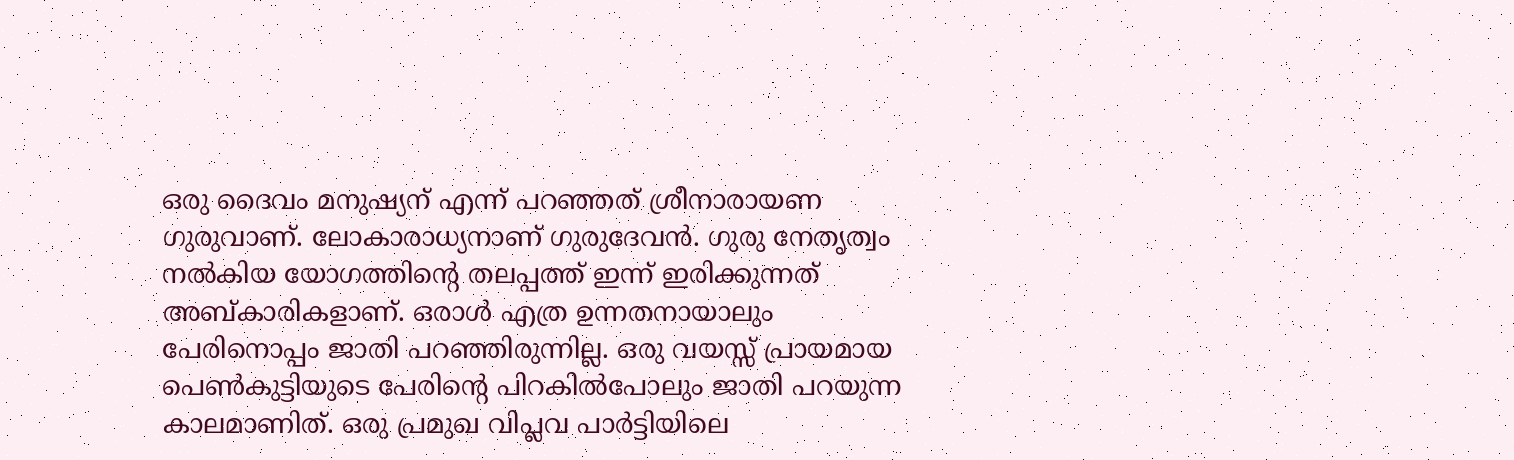ഒരു ദൈവം മനുഷ്യന് എന്ന് പറഞ്ഞത് ശ്രീനാരായണ ഗുരുവാണ്. ലോകാരാധ്യനാണ് ഗുരുദേവൻ. ഗുരു നേതൃത്വം നൽകിയ യോഗത്തിന്റെ തലപ്പത്ത് ഇന്ന് ഇരിക്കുന്നത് അബ്കാരികളാണ്. ഒരാൾ എത്ര ഉന്നതനായാലും പേരിനൊപ്പം ജാതി പറഞ്ഞിരുന്നില്ല. ഒരു വയസ്സ് പ്രായമായ പെൺകുട്ടിയുടെ പേരിന്റെ പിറകിൽപോലും ജാതി പറയുന്ന കാലമാണിത്. ഒരു പ്രമുഖ വിപ്ലവ പാർട്ടിയിലെ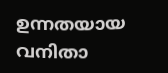ഉന്നതയായ വനിതാ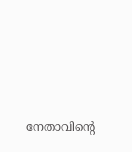നേതാവിന്റെ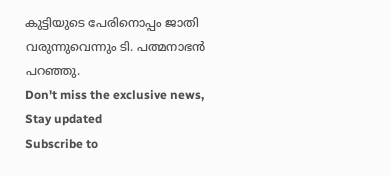കുട്ടിയുടെ പേരിനൊപ്പം ജാതി വരുന്നുവെന്നും ടി. പത്മനാഭൻ പറഞ്ഞു.
Don't miss the exclusive news, Stay updated
Subscribe to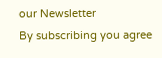our Newsletter
By subscribing you agree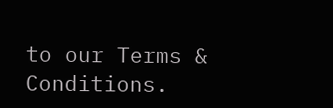to our Terms & Conditions.